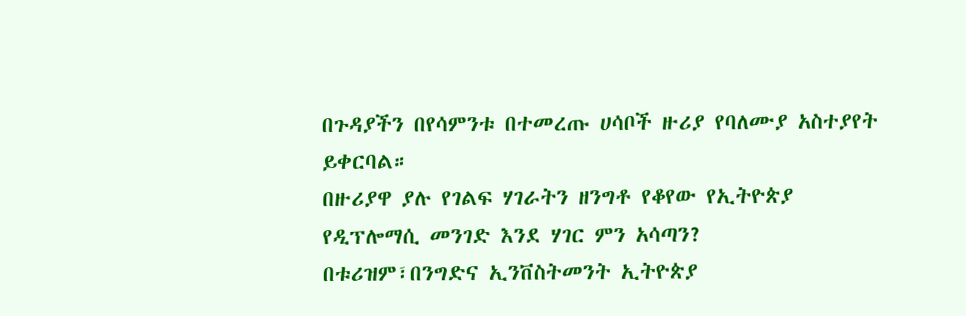በጉዳያችን በየሳምንቱ በተመረጡ ሀሳቦች ዙሪያ የባለሙያ አስተያየት ይቀርባል።
በዙሪያዋ ያሉ የገልፍ ሃገራትን ዘንግቶ የቆየው የኢትዮጵያ የዲፕሎማሲ መንገድ እንደ ሃገር ምን አሳጣን?
በቱሪዝም፣በንግድና ኢንቨስትመንት ኢትዮጵያ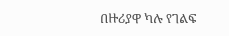በዙሪያዋ ካሉ የገልፍ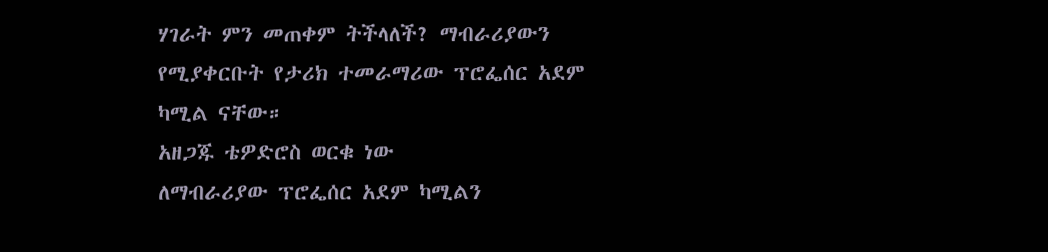ሃገራት ምን መጠቀም ትችላለች? ማብራሪያውን የሚያቀርቡት የታሪክ ተመራማሪው ፕሮፌሰር አደም ካሚል ናቸው።
አዘጋጁ ቴዎድሮስ ወርቁ ነው
ለማብራሪያው ፕሮፌሰር አደም ካሚልን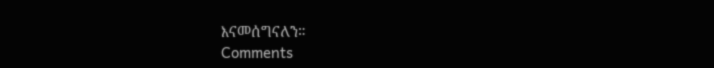እናመሰግናለን።
Comments